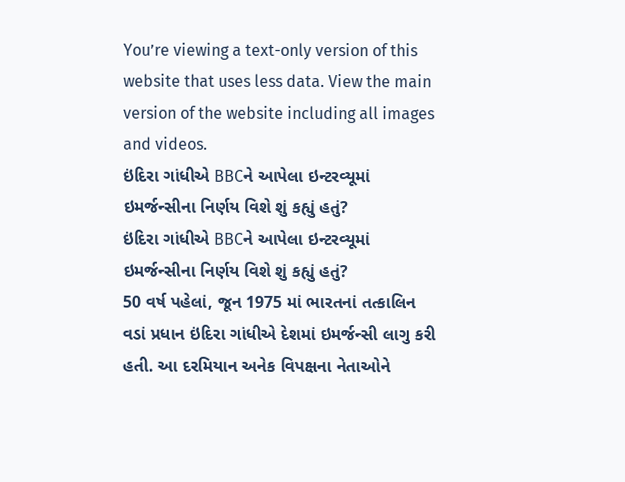You’re viewing a text-only version of this website that uses less data. View the main version of the website including all images and videos.
ઇંદિરા ગાંધીએ BBCને આપેલા ઇન્ટરવ્યૂમાં ઇમર્જન્સીના નિર્ણય વિશે શું કહ્યું હતું?
ઇંદિરા ગાંધીએ BBCને આપેલા ઇન્ટરવ્યૂમાં ઇમર્જન્સીના નિર્ણય વિશે શું કહ્યું હતું?
50 વર્ષ પહેલાં, જૂન 1975 માં ભારતનાં તત્કાલિન વડાં પ્રધાન ઇંદિરા ગાંધીએ દેશમાં ઇમર્જન્સી લાગુ કરી હતી. આ દરમિયાન અનેક વિપક્ષના નેતાઓને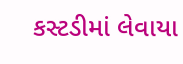કસ્ટડીમાં લેવાયા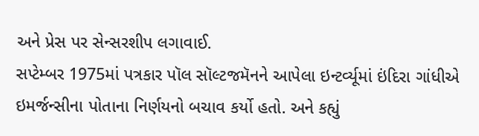અને પ્રેસ પર સેન્સરશીપ લગાવાઈ.
સપ્ટેમ્બર 1975માં પત્રકાર પૉલ સૉલ્ટજમૅનને આપેલા ઇન્ટર્વ્યૂમાં ઇંદિરા ગાંધીએ ઇમર્જન્સીના પોતાના નિર્ણયનો બચાવ કર્યો હતો. અને કહ્યું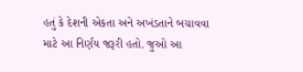હતું કે દેશની એકતા અને અખંડતાને બચાવવા માટે આ નિર્ણય જરૂરી હતો. જુઓ આ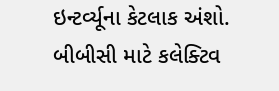ઇન્ટર્વ્યૂના કેટલાક અંશો.
બીબીસી માટે કલેક્ટિવ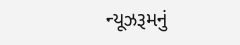ન્યૂઝરૂમનું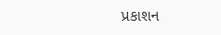પ્રકાશન